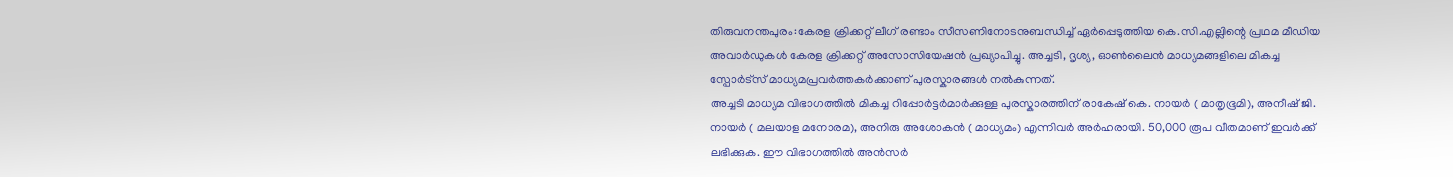തിരുവനന്തപുരം:കേരള ക്രിക്കറ്റ് ലീഗ് രണ്ടാം സീസണിനോടനുബന്ധിച്ച് ഏർപ്പെടുത്തിയ കെ.സി.എല്ലിന്റെ പ്രഥമ മീഡിയ അവാർഡുകൾ കേരള ക്രിക്കറ്റ് അസോസിയേഷൻ പ്രഖ്യാപിച്ചു. അച്ചടി, ദൃശ്യ, ഓൺലൈൻ മാധ്യമങ്ങളിലെ മികച്ച സ്പോർട്സ് മാധ്യമപ്രവർത്തകർക്കാണ് പുരസ്കാരങ്ങൾ നൽകുന്നത്.
അച്ചടി മാധ്യമ വിഭാഗത്തിൽ മികച്ച റിപ്പോർട്ടർമാർക്കുള്ള പുരസ്കാരത്തിന് രാകേഷ് കെ. നായർ ( മാതൃഭൂമി), അനീഷ് ജി. നായർ ( മലയാള മനോരമ), അനിരു അശോകൻ ( മാധ്യമം) എന്നിവർ അർഹരായി. 50,000 രൂപ വീതമാണ് ഇവർക്ക് ലഭിക്കുക. ഈ വിഭാഗത്തിൽ അൻസർ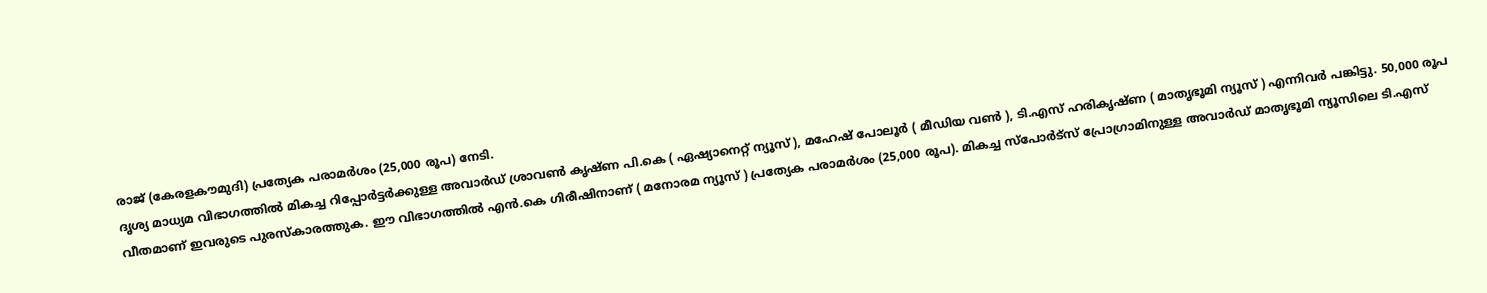രാജ് (കേരളകൗമുദി) പ്രത്യേക പരാമർശം (25,000 രൂപ) നേടി.
ദൃശ്യ മാധ്യമ വിഭാഗത്തിൽ മികച്ച റിപ്പോർട്ടർക്കുള്ള അവാർഡ് ശ്രാവൺ കൃഷ്ണ പി.കെ ( ഏഷ്യാനെറ്റ് ന്യൂസ് ), മഹേഷ് പോലൂർ ( മീഡിയ വൺ ), ടി.എസ് ഹരികൃഷ്ണ ( മാതൃഭൂമി ന്യൂസ് ) എന്നിവർ പങ്കിട്ടു. 50,000 രൂപ വീതമാണ് ഇവരുടെ പുരസ്കാരത്തുക. ഈ വിഭാഗത്തിൽ എൻ.കെ ഗിരീഷിനാണ് ( മനോരമ ന്യൂസ് ) പ്രത്യേക പരാമർശം (25,000 രൂപ). മികച്ച സ്പോർട്സ് പ്രോഗ്രാമിനുള്ള അവാർഡ് മാതൃഭൂമി ന്യൂസിലെ ടി.എസ്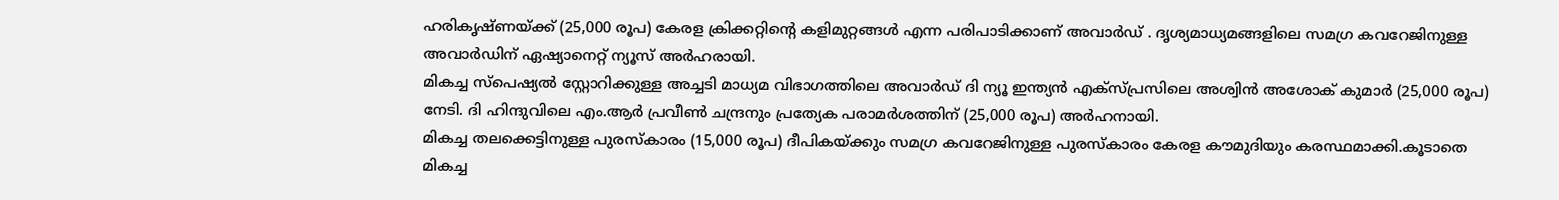ഹരികൃഷ്ണയ്ക്ക് (25,000 രൂപ) കേരള ക്രിക്കറ്റിൻ്റെ കളിമുറ്റങ്ങൾ എന്ന പരിപാടിക്കാണ് അവാർഡ് . ദൃശ്യമാധ്യമങ്ങളിലെ സമഗ്ര കവറേജിനുള്ള അവാർഡിന് ഏഷ്യാനെറ്റ് ന്യൂസ് അർഹരായി.
മികച്ച സ്പെഷ്യൽ സ്റ്റോറിക്കുള്ള അച്ചടി മാധ്യമ വിഭാഗത്തിലെ അവാർഡ് ദി ന്യൂ ഇന്ത്യൻ എക്സ്പ്രസിലെ അശ്വിൻ അശോക് കുമാർ (25,000 രൂപ) നേടി. ദി ഹിന്ദുവിലെ എം.ആർ പ്രവീൺ ചന്ദ്രനും പ്രത്യേക പരാമർശത്തിന് (25,000 രൂപ) അർഹനായി.
മികച്ച തലക്കെട്ടിനുള്ള പുരസ്കാരം (15,000 രൂപ) ദീപികയ്ക്കും സമഗ്ര കവറേജിനുള്ള പുരസ്കാരം കേരള കൗമുദിയും കരസ്ഥമാക്കി.കൂടാതെ മികച്ച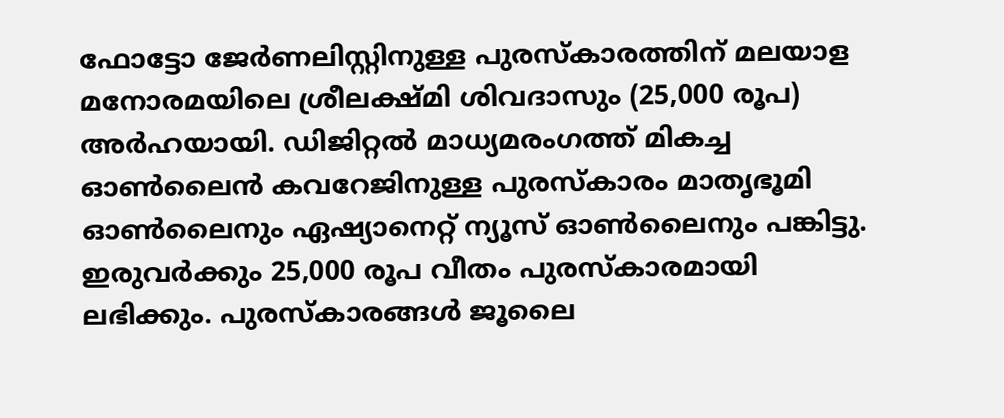ഫോട്ടോ ജേർണലിസ്റ്റിനുള്ള പുരസ്കാരത്തിന് മലയാള മനോരമയിലെ ശ്രീലക്ഷ്മി ശിവദാസും (25,000 രൂപ) അർഹയായി. ഡിജിറ്റൽ മാധ്യമരംഗത്ത് മികച്ച ഓൺലൈൻ കവറേജിനുള്ള പുരസ്കാരം മാതൃഭൂമി ഓൺലൈനും ഏഷ്യാനെറ്റ് ന്യൂസ് ഓൺലൈനും പങ്കിട്ടു. ഇരുവർക്കും 25,000 രൂപ വീതം പുരസ്കാരമായി ലഭിക്കും. പുരസ്കാരങ്ങൾ ജൂലൈ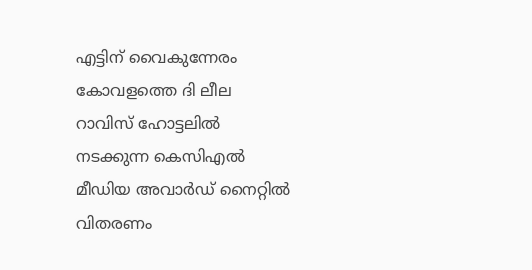എട്ടിന് വൈകുന്നേരം കോവളത്തെ ദി ലീല റാവിസ് ഹോട്ടലിൽ നടക്കുന്ന കെസിഎൽ മീഡിയ അവാർഡ് നൈറ്റിൽ വിതരണം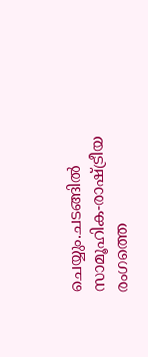ചെയ്യും.ചടങ്ങിൽ സാമൂഹിക-രാഷ്ട്രീയ രംഗത്തെ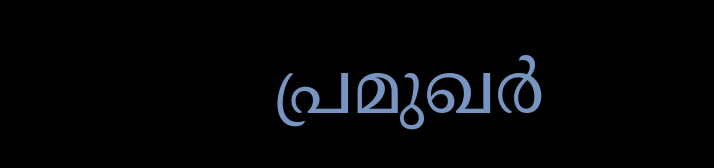പ്രമുഖർ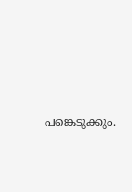പങ്കെടുക്കും.